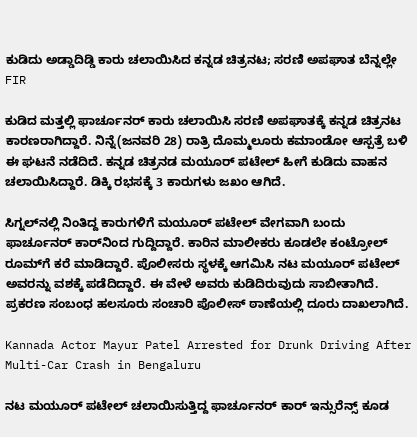ಕುಡಿದು ಅಡ್ಡಾದಿಡ್ಡಿ ಕಾರು ಚಲಾಯಿಸಿದ ಕನ್ನಡ ಚಿತ್ರನಟ; ಸರಣಿ ಅಪಘಾತ ಬೆನ್ನಲ್ಲೇ FIR

ಕುಡಿದ ಮತ್ತಲ್ಲಿ ಫಾರ್ಚೂನರ್ ಕಾರು ಚಲಾಯಿಸಿ ಸರಣಿ ಅಪಘಾತಕ್ಕೆ ಕನ್ನಡ ಚಿತ್ರನಟ ಕಾರಣರಾಗಿದ್ದಾರೆ. ನಿನ್ನೆ(ಜನವರಿ 28) ರಾತ್ರಿ ದೊಮ್ಮಲೂರು ಕಮಾಂಡೋ ಆಸ್ಪತ್ರೆ ಬಳಿ ಈ ಘಟನೆ ನಡೆದಿದೆ. ಕನ್ನಡ ಚಿತ್ರನಡ ಮಯೂರ್ ಪಟೇಲ್ ಹೀಗೆ ಕುಡಿದು ವಾಹನ ಚಲಾಯಿಸಿದ್ದಾರೆ. ಡಿಕ್ಕಿ ರಭಸಕ್ಕೆ 3 ಕಾರುಗಳು ಜಖಂ ಆಗಿದೆ.

ಸಿಗ್ನಲ್‌ನಲ್ಲಿ ನಿಂತಿದ್ದ ಕಾರುಗಳಿಗೆ ಮಯೂರ್ ಪಟೇಲ್ ವೇಗವಾಗಿ ಬಂದು ಫಾರ್ಚೂನರ್ ಕಾರ್‌ನಿಂದ ಗುದ್ದಿದ್ದಾರೆ. ಕಾರಿನ ಮಾಲೀಕರು ಕೂಡಲೇ ಕಂಟ್ರೋಲ್ ರೂಮ್‌ಗೆ ಕರೆ ಮಾಡಿದ್ದಾರೆ. ಪೊಲೀಸರು ಸ್ಥಳಕ್ಕೆ ಆಗಮಿಸಿ ನಟ ಮಯೂರ್ ಪಟೇಲ್ ಅವರನ್ನು ವಶಕ್ಕೆ ಪಡೆದಿದ್ದಾರೆ. ಈ ವೇಳೆ ಅವರು ಕುಡಿದಿರುವುದು ಸಾಬೀತಾಗಿದೆ. ಪ್ರಕರಣ ಸಂಬಂಧ ಹಲಸೂರು ಸಂಚಾರಿ ಪೊಲೀಸ್ ಠಾಣೆಯಲ್ಲಿ ದೂರು ದಾಖಲಾಗಿದೆ.

Kannada Actor Mayur Patel Arrested for Drunk Driving After Multi-Car Crash in Bengaluru

ನಟ ಮಯೂರ್ ಪಟೇಲ್ ಚಲಾಯಿಸುತ್ತಿದ್ದ ಫಾರ್ಚೂನರ್ ಕಾರ್ ಇನ್ಸುರೆನ್ಸ್ ಕೂಡ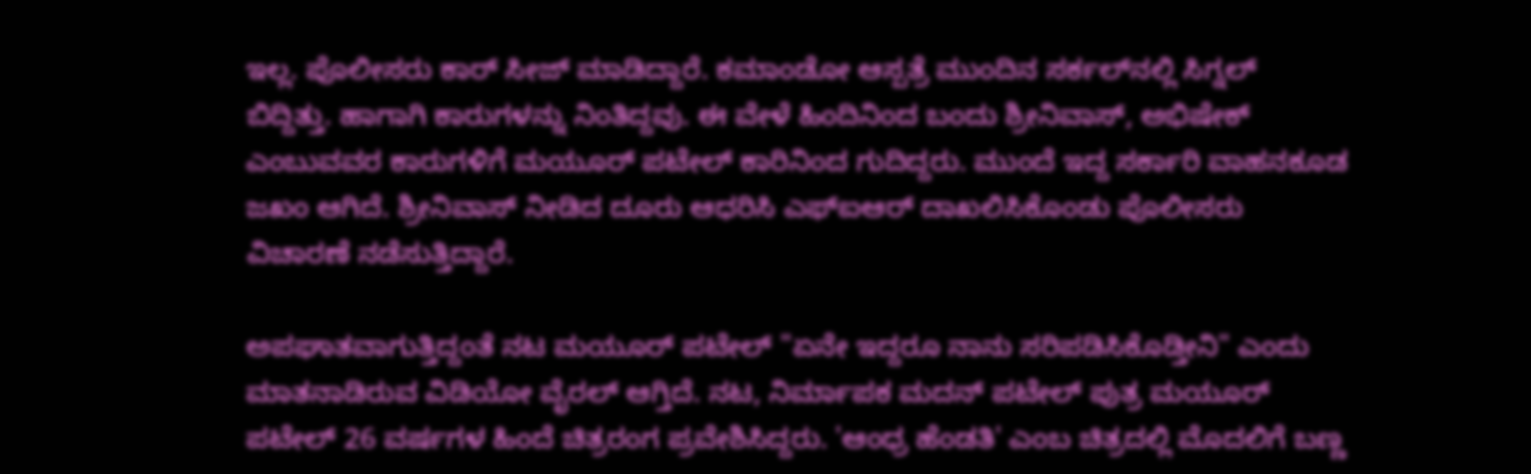ಇಲ್ಲ. ಪೊಲೀಸರು ಕಾರ್ ಸೀಜ್ ಮಾಡಿದ್ದಾರೆ. ಕಮಾಂಡೋ ಆಸ್ಪತ್ರೆ ಮುಂದಿನ ಸರ್ಕಲ್‌ನಲ್ಲಿ ಸಿಗ್ನಲ್ ಬಿದ್ದಿತ್ತು. ಹಾಗಾಗಿ ಕಾರುಗಳನ್ನು ನಿಂತಿದ್ದವು. ಈ ವೇಳೆ ಹಿಂದಿನಿಂದ ಬಂದು ಶ್ರೀನಿವಾಸ್, ಅಭಿಷೇಕ್ ಎಂಬುವವರ ಕಾರುಗಳಿಗೆ ಮಯೂರ್ ಪಟೇಲ್ ಕಾರಿನಿಂದ ಗುದಿದ್ದರು. ಮುಂದೆ ಇದ್ದ ಸರ್ಕಾರಿ ವಾಹನಕೂಡ ಜಖಂ ಆಗಿದೆ. ಶ್ರೀನಿವಾಸ್ ನೀಡಿದ ದೂರು ಆಧರಿಸಿ ಎಫ್‌ಐಆರ್ ದಾಖಲಿಸಿಕೊಂಡು ಪೊಲೀಸರು ವಿಚಾರಣೆ ನಡೆಸುತ್ತಿದ್ದಾರೆ.

ಅಪಘಾತವಾಗುತ್ತಿದ್ದಂತೆ ನಟ ಮಯೂರ್ ಪಟೇಲ್ "ಏನೇ ಇದ್ದರೂ ನಾನು ಸರಿಪಡಿಸಿಕೊಡ್ತೀನಿ" ಎಂದು ಮಾತನಾಡಿರುವ ವಿಡಿಯೋ ವೈರಲ್ ಆಗ್ತಿದೆ. ನಟ, ನಿರ್ಮಾಪಕ ಮದನ್ ಪಟೇಲ್ ಪುತ್ರ ಮಯೂರ್ ಪಟೇಲ್ 26 ವರ್ಷಗಳ ಹಿಂದೆ ಚಿತ್ರರಂಗ ಪ್ರವೇಶಿಸಿದ್ದರು. 'ಆಂಧ್ರ ಹೆಂಡತಿ' ಎಂಬ ಚಿತ್ರದಲ್ಲಿ ಮೊದಲಿಗೆ ಬಣ್ಣ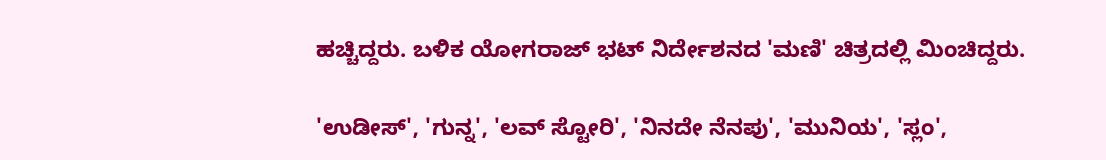ಹಚ್ಚಿದ್ದರು. ಬಳಿಕ ಯೋಗರಾಜ್ ಭಟ್ ನಿರ್ದೇಶನದ 'ಮಣಿ' ಚಿತ್ರದಲ್ಲಿ ಮಿಂಚಿದ್ದರು.

'ಉಡೀಸ್', 'ಗುನ್ನ', 'ಲವ್ ಸ್ಟೋರಿ', 'ನಿನದೇ ನೆನಪು', 'ಮುನಿಯ', 'ಸ್ಲಂ',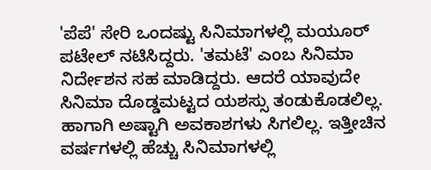'ಪೆಪೆ' ಸೇರಿ ಒಂದಷ್ಟು ಸಿನಿಮಾಗಳಲ್ಲಿ ಮಯೂರ್ ಪಟೇಲ್ ನಟಿಸಿದ್ದರು. 'ತಮಟೆ' ಎಂಬ ಸಿನಿಮಾ ನಿರ್ದೇಶನ ಸಹ ಮಾಡಿದ್ದರು. ಆದರೆ ಯಾವುದೇ ಸಿನಿಮಾ ದೊಡ್ಡಮಟ್ಟದ ಯಶಸ್ಸು ತಂಡುಕೊಡಲಿಲ್ಲ. ಹಾಗಾಗಿ ಅಷ್ಟಾಗಿ ಅವಕಾಶಗಳು ಸಿಗಲಿಲ್ಲ. ಇತ್ತೀಚಿನ ವರ್ಷಗಳಲ್ಲಿ ಹೆಚ್ಚು ಸಿನಿಮಾಗಳಲ್ಲಿ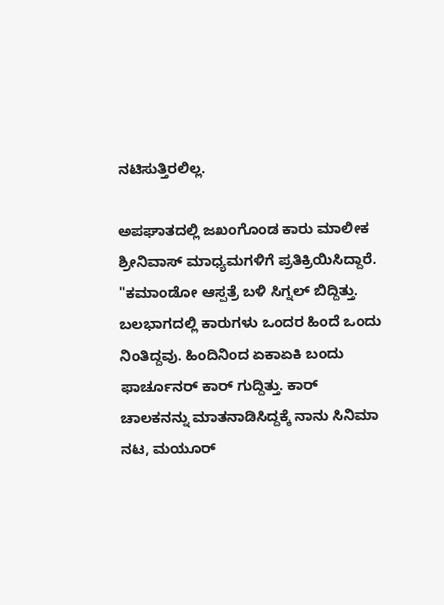ನಟಿಸುತ್ತಿರಲಿಲ್ಲ.

ಅಪಘಾತದಲ್ಲಿ ಜಖಂಗೊಂಡ ಕಾರು ಮಾಲೀಕ ಶ್ರೀನಿವಾಸ್ ಮಾಧ್ಯಮಗಳಿಗೆ ಪ್ರತಿಕ್ರಿಯಿಸಿದ್ದಾರೆ. "ಕಮಾಂಡೋ ಆಸ್ಪತ್ರೆ ಬಳಿ ಸಿಗ್ನಲ್ ಬಿದ್ದಿತ್ತು. ಬಲಭಾಗದಲ್ಲಿ ಕಾರುಗಳು ಒಂದರ ಹಿಂದೆ ಒಂದು ನಿಂತಿದ್ದವು. ಹಿಂದಿನಿಂದ ಏಕಾಏಕಿ ಬಂದು ಫಾರ್ಚೂನರ್ ಕಾರ್ ಗುದ್ದಿತ್ತು. ಕಾರ್ ಚಾಲಕನನ್ನು ಮಾತನಾಡಿಸಿದ್ದಕ್ಕೆ ನಾನು ಸಿನಿಮಾ ನಟ, ಮಯೂರ್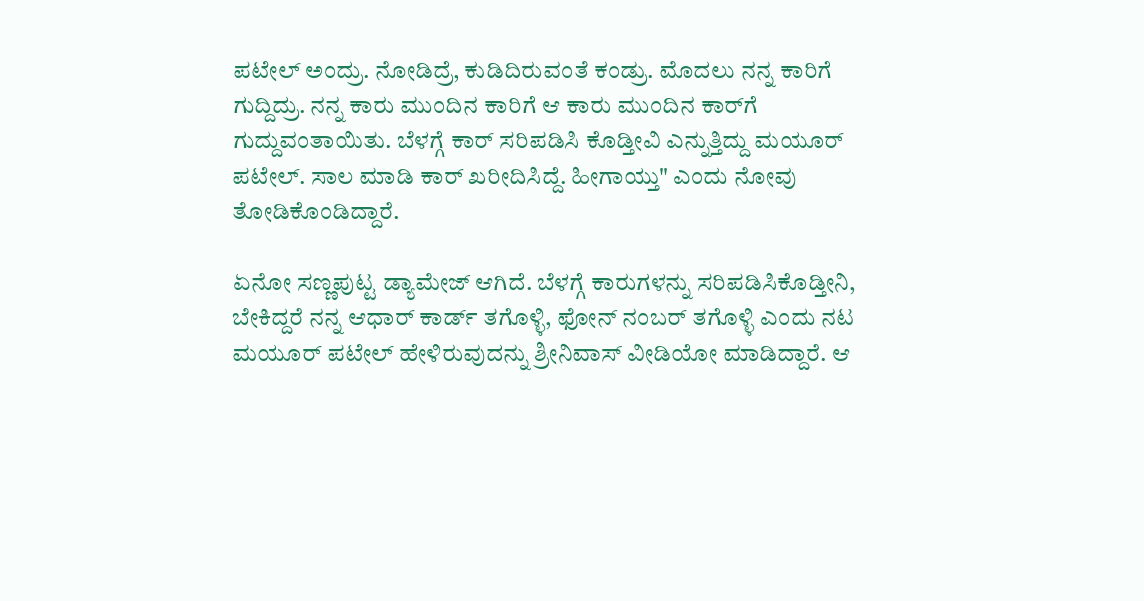ಪಟೇಲ್ ಅಂದ್ರು. ನೋಡಿದ್ರೆ, ಕುಡಿದಿರುವಂತೆ ಕಂಡ್ರು. ಮೊದಲು ನನ್ನ ಕಾರಿಗೆ ಗುದ್ದಿದ್ರು. ನನ್ನ ಕಾರು ಮುಂದಿನ ಕಾರಿಗೆ ಆ ಕಾರು ಮುಂದಿನ ಕಾರ್‌ಗೆ ಗುದ್ದುವಂತಾಯಿತು. ಬೆಳಗ್ಗೆ ಕಾರ್ ಸರಿಪಡಿಸಿ ಕೊಡ್ತೀವಿ ಎನ್ನುತ್ತಿದ್ದು ಮಯೂರ್ ಪಟೇಲ್. ಸಾಲ ಮಾಡಿ ಕಾರ್ ಖರೀದಿಸಿದ್ದೆ. ಹೀಗಾಯ್ತು" ಎಂದು ನೋವು ತೋಡಿಕೊಂಡಿದ್ದಾರೆ.

ಏನೋ ಸಣ್ಣಪುಟ್ಟ ಡ್ಯಾಮೇಜ್ ಆಗಿದೆ. ಬೆಳಗ್ಗೆ ಕಾರುಗಳನ್ನು ಸರಿಪಡಿಸಿಕೊಡ್ತೀನಿ, ಬೇಕಿದ್ದರೆ ನನ್ನ ಆಧಾರ್ ಕಾರ್ಡ್ ತಗೊಳ್ಳಿ, ಫೋನ್ ನಂಬರ್ ತಗೊಳ್ಳಿ ಎಂದು ನಟ ಮಯೂರ್ ಪಟೇಲ್ ಹೇಳಿರುವುದನ್ನು ಶ್ರೀನಿವಾಸ್ ವೀಡಿಯೋ ಮಾಡಿದ್ದಾರೆ. ಆ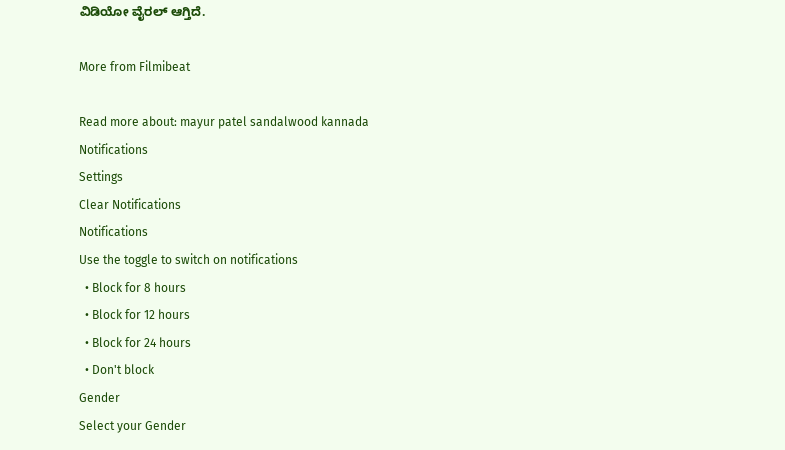ವಿಡಿಯೋ ವೈರಲ್ ಆಗ್ತಿದೆ.

More from Filmibeat

Read more about: mayur patel sandalwood kannada
Notifications
Settings
Clear Notifications
Notifications
Use the toggle to switch on notifications
  • Block for 8 hours
  • Block for 12 hours
  • Block for 24 hours
  • Don't block
Gender
Select your Gender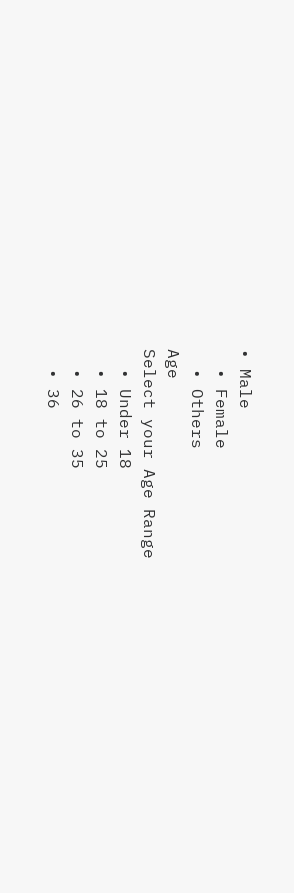• Male
  • Female
  • Others
Age
Select your Age Range
  • Under 18
  • 18 to 25
  • 26 to 35
  • 36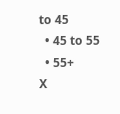to 45
  • 45 to 55
  • 55+
X